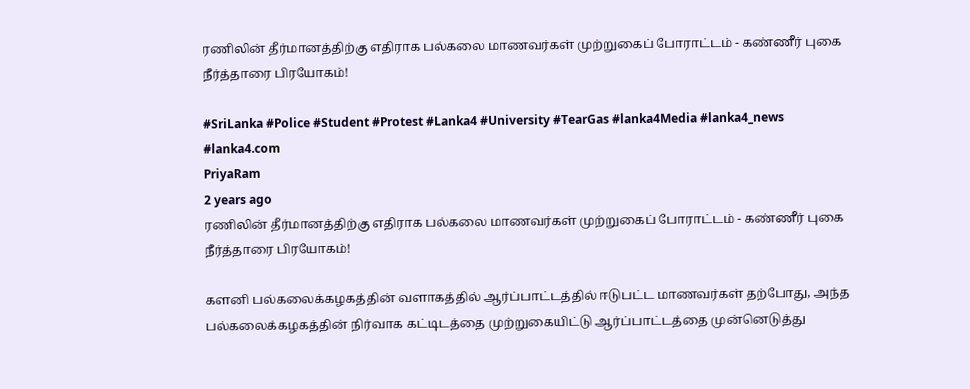ரணிலின் தீர்மானத்திற்கு எதிராக பல்கலை மாணவர்கள் முற்றுகைப் போராட்டம் - கண்ணீர் புகை நீர்த்தாரை பிரயோகம்!

#SriLanka #Police #Student #Protest #Lanka4 #University #TearGas #lanka4Media #lanka4_news #lanka4.com
PriyaRam
2 years ago
ரணிலின் தீர்மானத்திற்கு எதிராக பல்கலை மாணவர்கள் முற்றுகைப் போராட்டம் - கண்ணீர் புகை நீர்த்தாரை பிரயோகம்!

களனி பல்கலைக்கழகத்தின் வளாகத்தில் ஆர்ப்பாட்டத்தில் ஈடுபட்ட மாணவர்கள் தற்போது, அந்த பல்கலைக்கழகத்தின் நிர்வாக கட்டிடத்தை முற்றுகையிட்டு ஆர்ப்பாட்டத்தை முன்னெடுத்து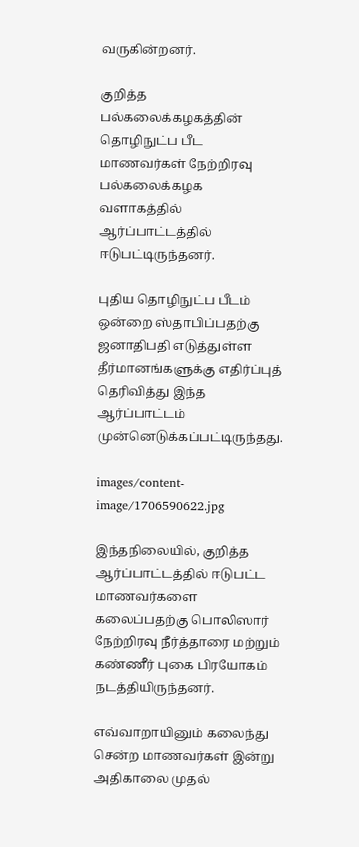வருகின்றனர்.

குறித்த பல்கலைக்கழகத்தின் தொழிநுட்ப பீட மாணவர்கள் நேற்றிரவு பல்கலைக்கழக வளாகத்தில் ஆர்ப்பாட்டத்தில் ஈடுபட்டிருந்தனர்.

புதிய தொழிநுட்ப பீடம் ஒன்றை ஸ்தாபிப்பதற்கு ஜனாதிபதி எடுத்துள்ள தீர்மானங்களுக்கு எதிர்ப்புத் தெரிவித்து இந்த ஆர்ப்பாட்டம் முன்னெடுக்கப்பட்டிருந்தது.

images/content-image/1706590622.jpg

இந்தநிலையில், குறித்த ஆர்ப்பாட்டத்தில் ஈடுபட்ட மாணவர்களை கலைப்பதற்கு பொலிஸார் நேற்றிரவு நீர்த்தாரை மற்றும் கண்ணீர் புகை பிரயோகம் நடத்தியிருந்தனர்.

எவ்வாறாயினும் கலைந்து சென்ற மாணவர்கள் இன்று அதிகாலை முதல்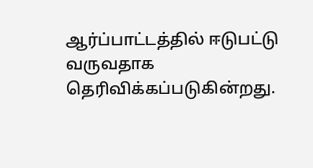ஆர்ப்பாட்டத்தில் ஈடுபட்டு வருவதாக தெரிவிக்கப்படுகின்றது.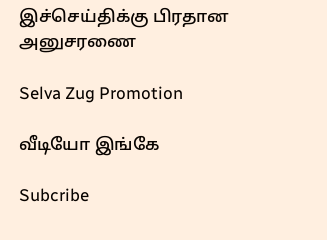இச்செய்திக்கு பிரதான அனுசரணை

Selva Zug Promotion

வீடியோ இங்கே

Subcribe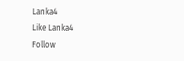Lanka4
Like Lanka4
Follow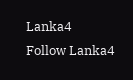Lanka4
Follow Lanka4